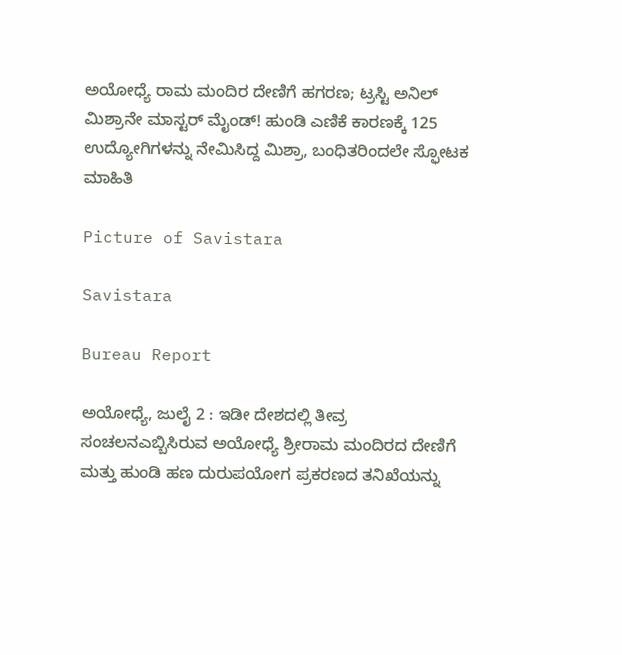ಅಯೋಧ್ಯೆ ರಾಮ ಮಂದಿರ ದೇಣಿಗೆ ಹಗರಣ; ಟ್ರಸ್ಟಿ ಅನಿಲ್‌ ಮಿಶ್ರಾನೇ ಮಾಸ್ಟ‌ರ್ ಮೈಂಡ್‌! ಹುಂಡಿ ಎಣಿಕೆ ಕಾರಣಕ್ಕೆ 125 ಉದ್ಯೋಗಿಗಳನ್ನು ನೇಮಿಸಿದ್ದ ಮಿಶ್ರಾ, ಬಂಧಿತರಿಂದಲೇ ಸ್ಫೋಟಕ ಮಾಹಿತಿ

Picture of Savistara

Savistara

Bureau Report

ಅಯೋಧ್ಯೆ, ಜುಲೈ 2 : ಇಡೀ ದೇಶದಲ್ಲಿ ತೀವ್ರ ಸಂಚಲನಎಬ್ಬಿಸಿರುವ ಅಯೋಧ್ಯೆ ಶ್ರೀರಾಮ ಮಂದಿರದ ದೇಣಿಗೆ ಮತ್ತು ಹುಂಡಿ ಹಣ ದುರುಪಯೋಗ ಪ್ರಕರಣದ ತನಿಖೆಯನ್ನು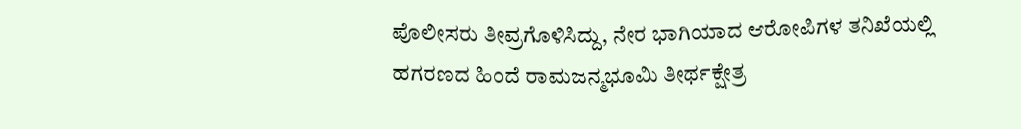ಪೊಲೀಸರು ತೀವ್ರಗೊಳಿಸಿದ್ದು, ನೇರ ಭಾಗಿಯಾದ ಆರೋಪಿಗಳ ತನಿಖೆಯಲ್ಲಿ ಹಗರಣದ ಹಿಂದೆ ರಾಮಜನ್ಮಭೂಮಿ ತೀರ್ಥಕ್ಷೇತ್ರ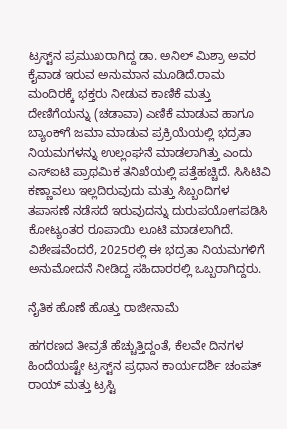ಟ್ರಸ್ಟ್‌ನ ಪ್ರಮುಖರಾಗಿದ್ದ ಡಾ. ಅನಿಲ್ ಮಿಶ್ರಾ ಅವರ ಕೈವಾಡ ಇರುವ ಅನುಮಾನ ಮೂಡಿದೆ.ರಾಮ ಮಂದಿರಕ್ಕೆ ಭಕ್ತರು ನೀಡುವ ಕಾಣಿಕೆ ಮತ್ತು ದೇಣಿಗೆಯನ್ನು (ಚಡಾವಾ) ಎಣಿಕೆ ಮಾಡುವ ಹಾಗೂ ಬ್ಯಾಂಕ್‌ಗೆ ಜಮಾ ಮಾಡುವ ಪ್ರಕ್ರಿಯೆಯಲ್ಲಿ ಭದ್ರತಾ ನಿಯಮಗಳನ್ನು ಉಲ್ಲಂಘನೆ ಮಾಡಲಾಗಿತ್ತು ಎಂದು ಎಸ್‌ಐಟಿ ಪ್ರಾಥಮಿಕ ತನಿಖೆಯಲ್ಲಿ ಪತ್ತೆಹಚ್ಚಿದೆ. ಸಿಸಿಟಿವಿ ಕಣ್ಣಾವಲು ಇಲ್ಲದಿರುವುದು ಮತ್ತು ಸಿಬ್ಬಂದಿಗಳ ತಪಾಸಣೆ ನಡೆಸದೆ ಇರುವುದನ್ನು ದುರುಪಯೋಗಪಡಿಸಿ ಕೋಟ್ಯಂತರ ರೂಪಾಯಿ ಲೂಟಿ ಮಾಡಲಾಗಿದೆ. ವಿಶೇಷವೆಂದರೆ, 2025ರಲ್ಲಿ ಈ ಭದ್ರತಾ ನಿಯಮಗಳಿಗೆ ಅನುಮೋದನೆ ನೀಡಿದ್ದ ಸಹಿದಾರರಲ್ಲಿ ಒಬ್ಬರಾಗಿದ್ದರು.

ನೈತಿಕ ಹೊಣೆ ಹೊತ್ತು ರಾಜೀನಾಮೆ

ಹಗರಣದ ತೀವ್ರತೆ ಹೆಚ್ಚುತ್ತಿದ್ದಂತೆ, ಕೆಲವೇ ದಿನಗಳ ಹಿಂದೆಯಷ್ಟೇ ಟ್ರಸ್ಟ್‌ನ ಪ್ರಧಾನ ಕಾರ್ಯದರ್ಶಿ ಚಂಪತ್ ರಾಯ್ ಮತ್ತು ಟ್ರಸ್ಟಿ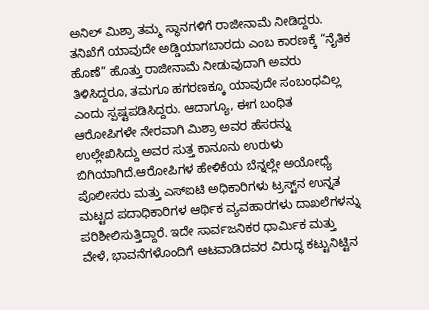ಅನಿಲ್ ಮಿಶ್ರಾ ತಮ್ಮ ಸ್ಥಾನಗಳಿಗೆ ರಾಜೀನಾಮೆ ನೀಡಿದ್ದರು. ತನಿಖೆಗೆ ಯಾವುದೇ ಅಡ್ಡಿಯಾಗಬಾರದು ಎಂಬ ಕಾರಣಕ್ಕೆ “ನೈತಿಕ ಹೊಣೆ” ಹೊತ್ತು ರಾಜೀನಾಮೆ ನೀಡುವುದಾಗಿ ಅವರು ತಿಳಿಸಿದ್ದರೂ, ತಮಗೂ ಹಗರಣಕ್ಕೂ ಯಾವುದೇ ಸಂಬಂಧವಿಲ್ಲ ಎಂದು ಸ್ಪಷ್ಟಪಡಿಸಿದ್ದರು. ಆದಾಗ್ಯೂ, ಈಗ ಬಂಧಿತ ಆರೋಪಿಗಳೇ ನೇರವಾಗಿ ಮಿಶ್ರಾ ಅವರ ಹೆಸರನ್ನು ಉಲ್ಲೇಖಿಸಿದ್ದು ಅವರ ಸುತ್ತ ಕಾನೂನು ಉರುಳು ಬಿಗಿಯಾಗಿದೆ.ಆರೋಪಿಗಳ ಹೇಳಿಕೆಯ ಬೆನ್ನಲ್ಲೇ ಅಯೋಧ್ಯೆ ಪೊಲೀಸರು ಮತ್ತು ಎಸ್‌ಐಟಿ ಅಧಿಕಾರಿಗಳು ಟ್ರಸ್ಟ್‌ನ ಉನ್ನತ ಮಟ್ಟದ ಪದಾಧಿಕಾರಿಗಳ ಆರ್ಥಿಕ ವ್ಯವಹಾರಗಳು ದಾಖಲೆಗಳನ್ನು ಪರಿಶೀಲಿಸುತ್ತಿದ್ದಾರೆ. ಇದೇ ಸಾರ್ವಜನಿಕರ ಧಾರ್ಮಿಕ ಮತ್ತು ವೇಳೆ, ಭಾವನೆಗಳೊಂದಿಗೆ ಆಟವಾಡಿದವರ ವಿರುದ್ಧ ಕಟ್ಟುನಿಟ್ಟಿನ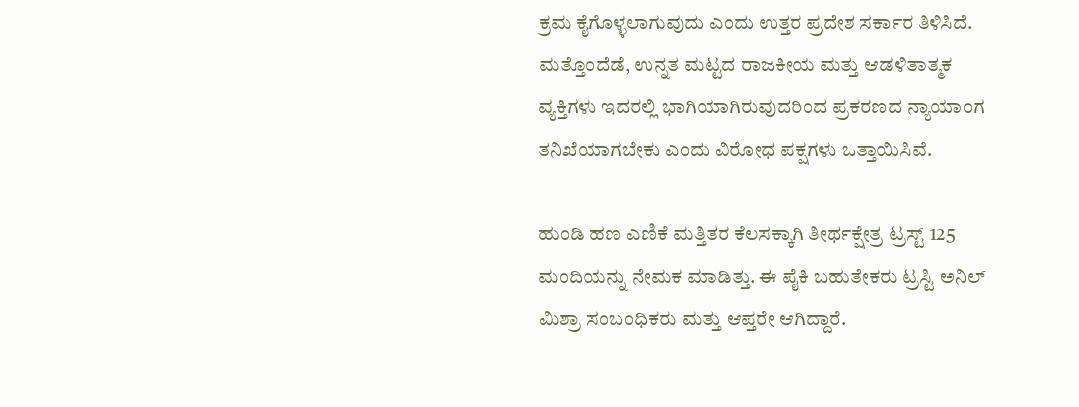ಕ್ರಮ ಕೈಗೊಳ್ಳಲಾಗುವುದು ಎಂದು ಉತ್ತರ ಪ್ರದೇಶ ಸರ್ಕಾರ ತಿಳಿಸಿದೆ. ಮತ್ತೊಂದೆಡೆ, ಉನ್ನತ ಮಟ್ಟದ ರಾಜಕೀಯ ಮತ್ತು ಆಡಳಿತಾತ್ಮಕ ವ್ಯಕ್ತಿಗಳು ಇದರಲ್ಲಿ ಭಾಗಿಯಾಗಿರುವುದರಿಂದ ಪ್ರಕರಣದ ನ್ಯಾಯಾಂಗ ತನಿಖೆಯಾಗಬೇಕು ಎಂದು ವಿರೋಧ ಪಕ್ಷಗಳು ಒತ್ತಾಯಿಸಿವೆ.

ಹುಂಡಿ ಹಣ ಎಣಿಕೆ ಮತ್ತಿತರ ಕೆಲಸಕ್ಕಾಗಿ ತೀರ್ಥಕ್ಷೇತ್ರ ಟ್ರಸ್ಟ್ 125 ಮಂದಿಯನ್ನು ನೇಮಕ ಮಾಡಿತ್ತು. ಈ ಪೈಕಿ ಬಹುತೇಕರು ಟ್ರಸ್ಟಿ ಅನಿಲ್ ಮಿಶ್ರಾ ಸಂಬಂಧಿಕರು ಮತ್ತು ಆಪ್ತರೇ ಆಗಿದ್ದಾರೆ.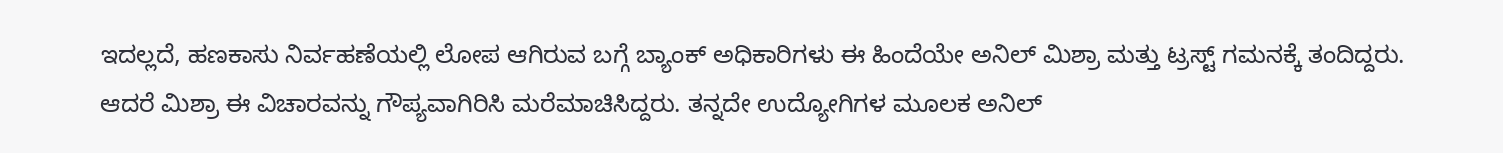ಇದಲ್ಲದೆ, ಹಣಕಾಸು ನಿರ್ವಹಣೆಯಲ್ಲಿ ಲೋಪ ಆಗಿರುವ ಬಗ್ಗೆ ಬ್ಯಾಂಕ್ ಅಧಿಕಾರಿಗಳು ಈ ಹಿಂದೆಯೇ ಅನಿಲ್‌ ಮಿಶ್ರಾ ಮತ್ತು ಟ್ರಸ್ಟ್ ಗಮನಕ್ಕೆ ತಂದಿದ್ದರು. ಆದರೆ ಮಿಶ್ರಾ ಈ ವಿಚಾರವನ್ನು ಗೌಪ್ಯವಾಗಿರಿಸಿ ಮರೆಮಾಚಿಸಿದ್ದರು. ತನ್ನದೇ ಉದ್ಯೋಗಿಗಳ ಮೂಲಕ ಅನಿಲ್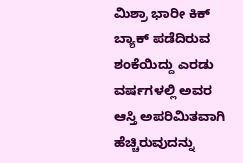ಮಿಶ್ರಾ ಭಾರೀ ಕಿಕ್ ಬ್ಯಾಕ್ ಪಡೆದಿರುವ ಶಂಕೆಯಿದ್ದು ಎರಡು ವರ್ಷಗಳಲ್ಲಿ ಅವರ ಆಸ್ತಿ ಅಪರಿಮಿತವಾಗಿ ಹೆಚ್ಚಿರುವುದನ್ನು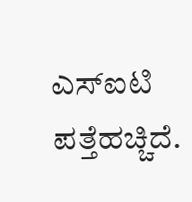ಎಸ್‌ಐಟಿ ಪತ್ತೆಹಚ್ಚಿದೆ.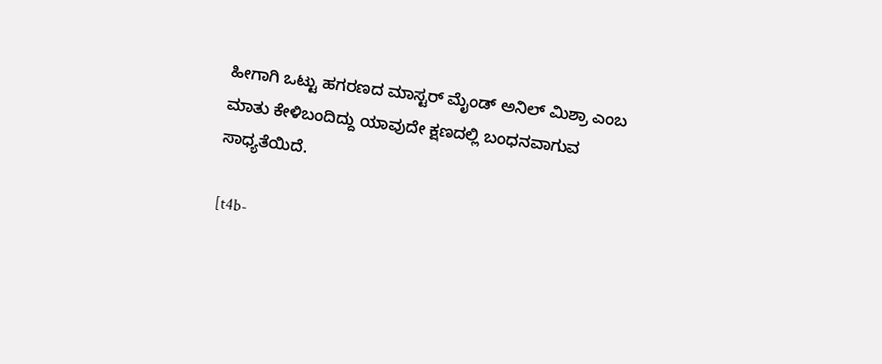ಹೀಗಾಗಿ ಒಟ್ಟು ಹಗರಣದ ಮಾಸ್ಟರ್ ಮೈಂಡ್ ಅನಿಲ್‌ ಮಿಶ್ರಾ ಎಂಬ ಮಾತು ಕೇಳಿಬಂದಿದ್ದು ಯಾವುದೇ ಕ್ಷಣದಲ್ಲಿ ಬಂಧನವಾಗುವ ಸಾಧ್ಯತೆಯಿದೆ.

[t4b-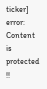ticker]
error: Content is protected !!